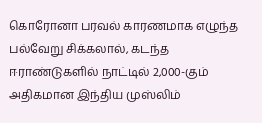கொரோனா பரவல் காரணமாக எழுந்த பல்வேறு சிக்கலால், கடந்த ஈராண்டுகளில் நாட்டில் 2,000-கும் அதிகமான இந்திய முஸ்லிம்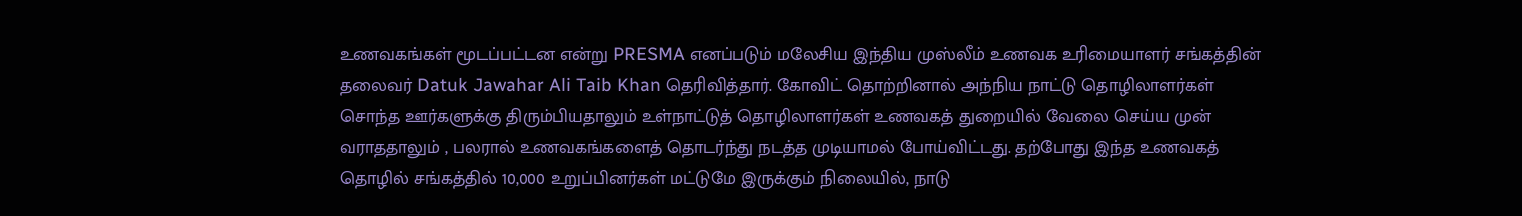உணவகங்கள் மூடப்பட்டன என்று PRESMA எனப்படும் மலேசிய இந்திய முஸ்லீம் உணவக உரிமையாளர் சங்கத்தின் தலைவர் Datuk Jawahar Ali Taib Khan தெரிவித்தார். கோவிட் தொற்றினால் அந்நிய நாட்டு தொழிலாளர்கள் சொந்த ஊர்களுக்கு திரும்பியதாலும் உள்நாட்டுத் தொழிலாளர்கள் உணவகத் துறையில் வேலை செய்ய முன் வராததாலும் , பலரால் உணவகங்களைத் தொடர்ந்து நடத்த முடியாமல் போய்விட்டது. தற்போது இந்த உணவகத் தொழில் சங்கத்தில் 10,000 உறுப்பினர்கள் மட்டுமே இருக்கும் நிலையில், நாடு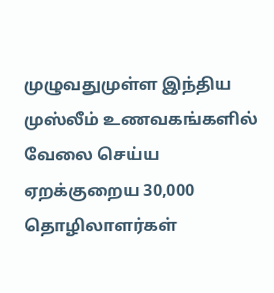முழுவதுமுள்ள இந்திய முஸ்லீம் உணவகங்களில் வேலை செய்ய ஏறக்குறைய 30,000 தொழிலாளர்கள்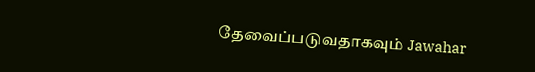தேவைப்படுவதாகவும் Jawahar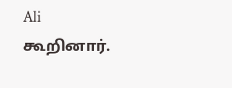Ali கூறினார்.